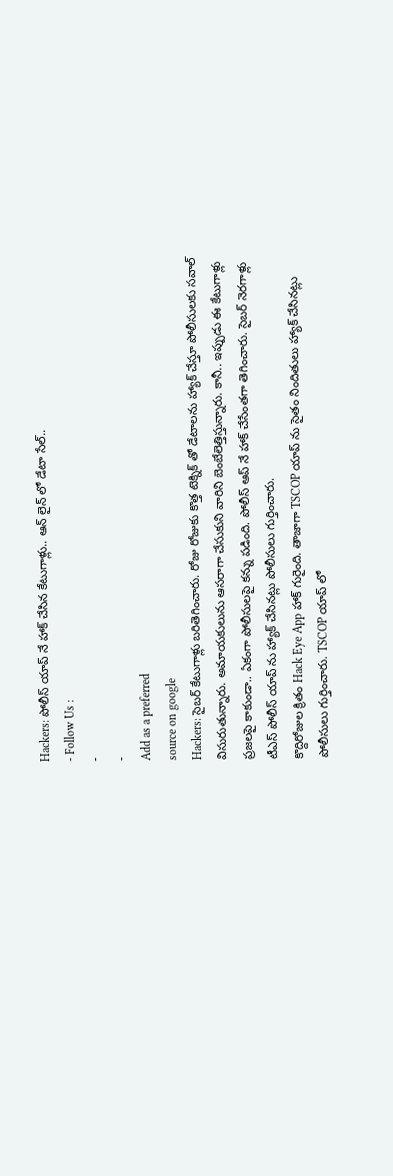Hackers: పోలీస్ యాప్ నే హాక్ చేసిన కేటుగాళ్లు.. ఆన్ లైన్ లో డేటా సేల్..
- Follow Us :
-
-
Add as a preferred
source on google
Hackers: సైబర్ కేటుగాళ్లు బరితెగించారు. రోజు రోజుకు కొత్త టెక్నిక్ తో డేటాలను హ్యాక్ చేస్తూ పోలీసులకు సవాల్ విసురుతున్నారు. అమాయకులును ఆసరాగా చేసుకుని వారిని బెంబేలెత్తిస్తున్నారు. కానీ.. ఇప్పుడు ఈ కేటుగాళ్లు ప్రజలపై కాకుండా.. ఏకంగా పోలీసులపై కన్ను పడింది. పోలీస్ ఆప్ నే హాక్ చేసేంతగా తెగించారు. సైబర్ నెరగాళ్లు టీఎస్ పోలీస్ యాప్ ను హ్యాక్ చేసినట్లు పోలీసులు గుర్తించారు.
కొద్దిరోజుల క్రితం Hack Eye App హాక్ గురైంది. తాజాగా TSCOP యాప్ ను సైతం నిందితులు హ్యాక్ చేసినట్లు పోలీసులు గుర్తించారు. TSCOP యాప్ లో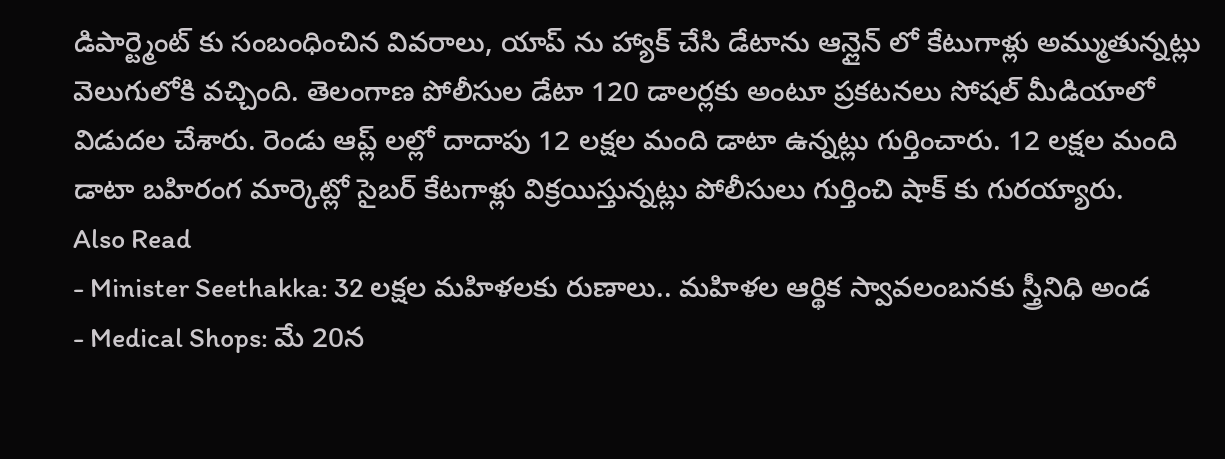డిపార్ట్మెంట్ కు సంబంధించిన వివరాలు, యాప్ ను హ్యాక్ చేసి డేటాను ఆన్లైన్ లో కేటుగాళ్లు అమ్ముతున్నట్లు వెలుగులోకి వచ్చింది. తెలంగాణ పోలీసుల డేటా 120 డాలర్లకు అంటూ ప్రకటనలు సోషల్ మీడియాలో విడుదల చేశారు. రెండు ఆప్ల్ లల్లో దాదాపు 12 లక్షల మంది డాటా ఉన్నట్లు గుర్తించారు. 12 లక్షల మంది డాటా బహిరంగ మార్కెట్లో సైబర్ కేటగాళ్లు విక్రయిస్తున్నట్లు పోలీసులు గుర్తించి షాక్ కు గురయ్యారు.
Also Read
- Minister Seethakka: 32 లక్షల మహిళలకు రుణాలు.. మహిళల ఆర్థిక స్వావలంబనకు స్త్రీనిధి అండ
- Medical Shops: మే 20న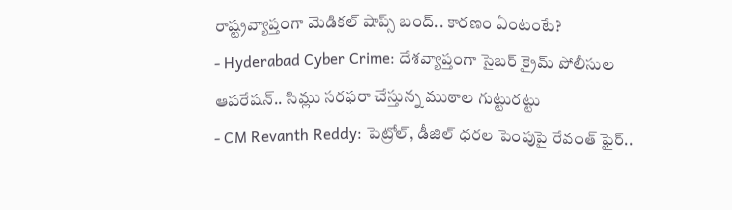రాష్ట్రవ్యాప్తంగా మెడికల్ షాప్స్ బంద్.. కారణం ఏంటంటే?
- Hyderabad Cyber Crime: దేశవ్యాప్తంగా సైబర్ క్రైమ్ పోలీసుల ఆపరేషన్.. సిమ్లు సరఫరా చేస్తున్న ముఠాల గుట్టురట్టు
- CM Revanth Reddy: పెట్రోల్, డీజిల్ ధరల పెంపుపై రేవంత్ ఫైర్..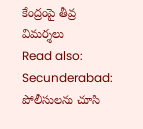కేంద్రంపై తీవ్ర విమర్శలు
Read also: Secunderabad: పోలీసులను చూసి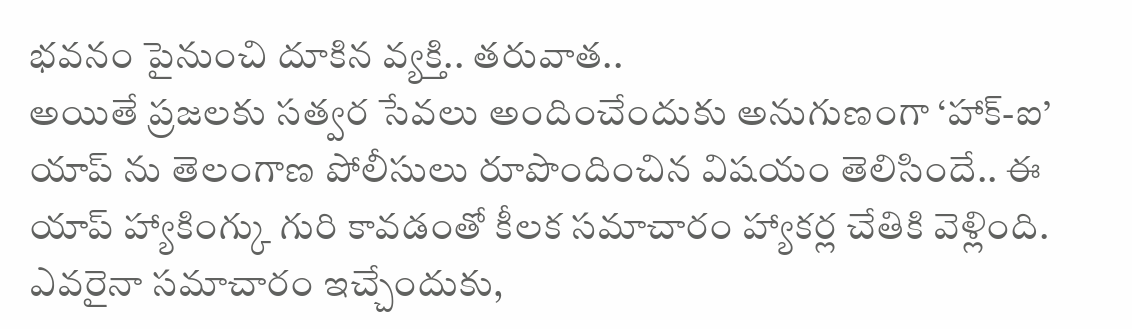భవనం పైనుంచి దూకిన వ్యక్తి.. తరువాత..
అయితే ప్రజలకు సత్వర సేవలు అందించేందుకు అనుగుణంగా ‘హాక్-ఐ’ యాప్ ను తెలంగాణ పోలీసులు రూపొందించిన విషయం తెలిసిందే.. ఈ యాప్ హ్యాకింగ్కు గురి కావడంతో కీలక సమాచారం హ్యాకర్ల చేతికి వెళ్లింది. ఎవరైనా సమాచారం ఇచ్చేందుకు,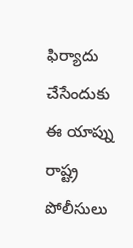ఫిర్యాదు చేసేందుకు ఈ యాప్ను రాష్ట్ర పోలీసులు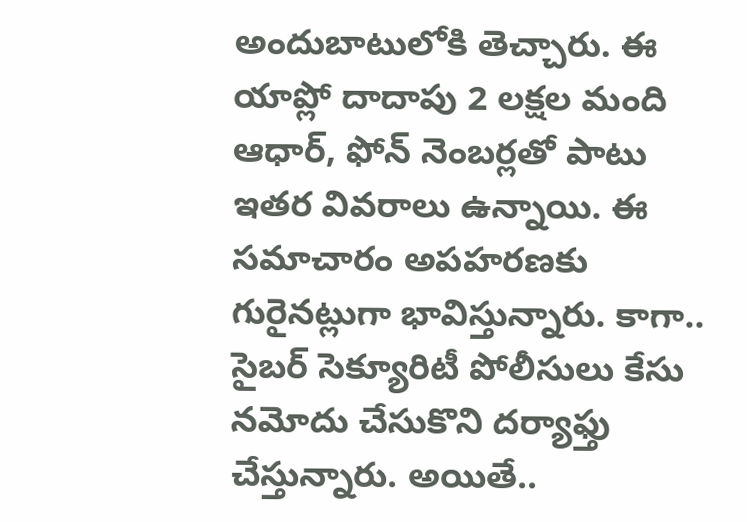అందుబాటులోకి తెచ్చారు. ఈ యాప్లో దాదాపు 2 లక్షల మంది ఆధార్, ఫోన్ నెంబర్లతో పాటు ఇతర వివరాలు ఉన్నాయి. ఈ సమాచారం అపహరణకు గురైనట్లుగా భావిస్తున్నారు. కాగా.. సైబర్ సెక్యూరిటీ పోలీసులు కేసు నమోదు చేసుకొని దర్యాఫ్తు చేస్తున్నారు. అయితే..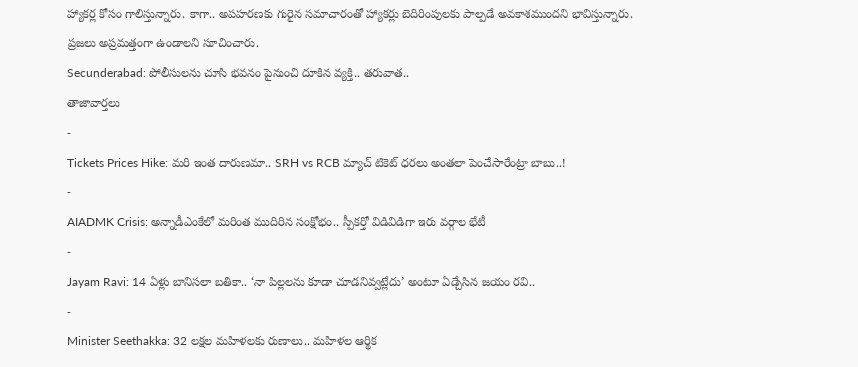హ్యాకర్ల కోసం గాలిస్తున్నారు. కాగా.. అపహరణకు గురైన సమాచారంతో హ్యాకర్లు బెదిరింపులకు పాల్పడే అవకాశముందని భావిస్తున్నారు. ప్రజలు అప్రమత్తంగా ఉండాలని సూచించారు.
Secunderabad: పోలీసులను చూసి భవనం పైనుంచి దూకిన వ్యక్తి.. తరువాత..
తాజావార్తలు
-
Tickets Prices Hike: మరి ఇంత దారుణమా.. SRH vs RCB మ్యాచ్ టికెట్ ధరలు అంతలా పెంచేసారేంట్రా బాబు..!
-
AIADMK Crisis: అన్నాడీఎంకేలో మరింత ముదిరిన సంక్షోభం.. స్పీకర్తో విడివిడిగా ఇరు వర్గాల భేటీ
-
Jayam Ravi: 14 ఏళ్లు బానిసలా బతికా.. ‘నా పిల్లలను కూడా చూడనివ్వట్లేదు’ అంటూ ఏడ్చేసిన జయం రవి..
-
Minister Seethakka: 32 లక్షల మహిళలకు రుణాలు.. మహిళల ఆర్థిక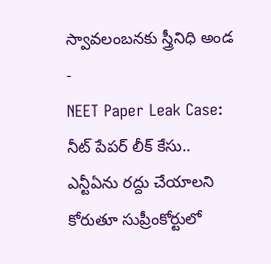స్వావలంబనకు స్త్రీనిధి అండ
-
NEET Paper Leak Case: నీట్ పేపర్ లీక్ కేసు.. ఎన్టీఏను రద్దు చేయాలని కోరుతూ సుప్రీంకోర్టులో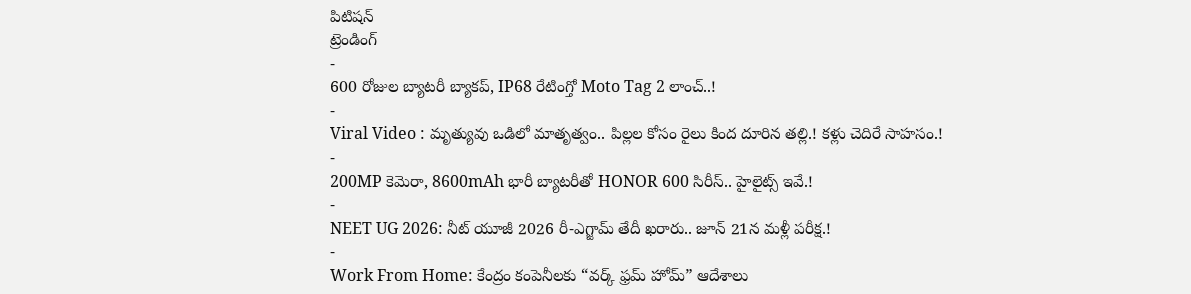పిటిషన్
ట్రెండింగ్
-
600 రోజుల బ్యాటరీ బ్యాకప్, IP68 రేటింగ్తో Moto Tag 2 లాంచ్..!
-
Viral Video : మృత్యువు ఒడిలో మాతృత్వం.. పిల్లల కోసం రైలు కింద దూరిన తల్లి.! కళ్లు చెదిరే సాహసం.!
-
200MP కెమెరా, 8600mAh భారీ బ్యాటరీతో HONOR 600 సిరీస్.. హైలైట్స్ ఇవే.!
-
NEET UG 2026: నీట్ యూజీ 2026 రీ-ఎగ్జామ్ తేదీ ఖరారు.. జూన్ 21న మళ్లీ పరీక్ష.!
-
Work From Home: కేంద్రం కంపెనీలకు “వర్క్ ఫ్రమ్ హోమ్” ఆదేశాలు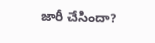జారీ చేసిందా?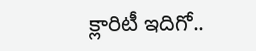క్లారిటీ ఇదిగో..